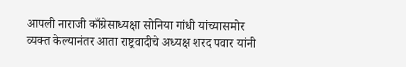आपली नाराजी काँग्रेसाध्यक्षा सोनिया गांधी यांच्यासमोर व्यक्त केल्यानंतर आता राष्ट्रवादीचे अध्यक्ष शरद पवार यांनी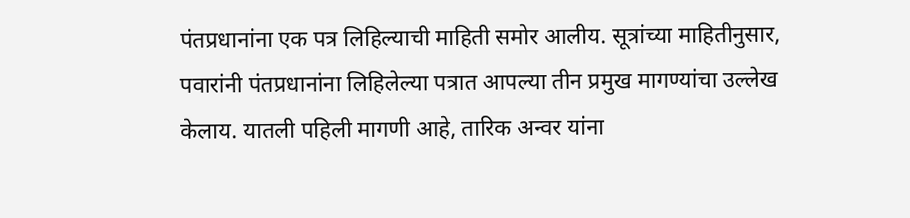पंतप्रधानांना एक पत्र लिहिल्याची माहिती समोर आलीय. सूत्रांच्या माहितीनुसार, पवारांनी पंतप्रधानांना लिहिलेल्या पत्रात आपल्या तीन प्रमुख मागण्यांचा उल्लेख केलाय. यातली पहिली मागणी आहे, तारिक अन्वर यांना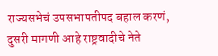राज्यसभेचं उपसभापतीपद बहाल करणं, दुसरी मागणी आहे राष्ट्रवादीचे नेते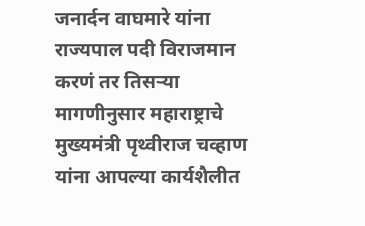जनार्दन वाघमारे यांना राज्यपाल पदी विराजमान करणं तर तिसऱ्या मागणीनुसार महाराष्ट्राचे मुख्यमंत्री पृथ्वीराज चव्हाण यांना आपल्या कार्यशैलीत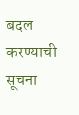बदल करण्याची सूचना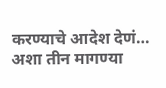करण्याचे आदेश देणं… अशा तीन मागण्या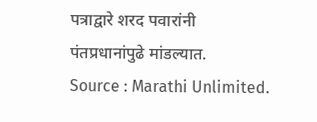पत्राद्वारे शरद पवारांनी पंतप्रधानांपुढे मांडल्यात.
Source : Marathi Unlimited.